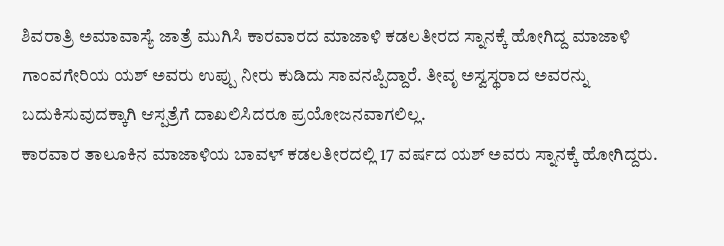ಶಿವರಾತ್ರಿ ಅಮಾವಾಸ್ಯೆ ಜಾತ್ರೆ ಮುಗಿಸಿ ಕಾರವಾರದ ಮಾಜಾಳಿ ಕಡಲತೀರದ ಸ್ನಾನಕ್ಕೆ ಹೋಗಿದ್ದ ಮಾಜಾಳಿ ಗಾಂವಗೇರಿಯ ಯಶ್ ಅವರು ಉಪ್ಪು ನೀರು ಕುಡಿದು ಸಾವನಪ್ಪಿದ್ದಾರೆ. ತೀವೃ ಅಸ್ವಸ್ಥರಾದ ಅವರನ್ನು ಬದುಕಿಸುವುದಕ್ಕಾಗಿ ಆಸ್ಪತ್ರೆಗೆ ದಾಖಲಿಸಿದರೂ ಪ್ರಯೋಜನವಾಗಲಿಲ್ಲ.
ಕಾರವಾರ ತಾಲೂಕಿನ ಮಾಜಾಳಿಯ ಬಾವಳ್ ಕಡಲತೀರದಲ್ಲಿ 17 ವರ್ಷದ ಯಶ್ ಅವರು ಸ್ನಾನಕ್ಕೆ ಹೋಗಿದ್ದರು.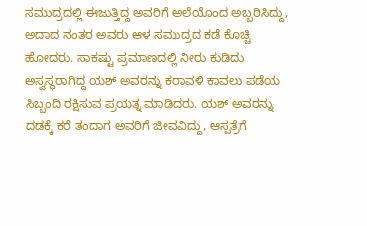ಸಮುದ್ರದಲ್ಲಿ ಈಜುತ್ತಿದ್ದ ಅವರಿಗೆ ಅಲೆಯೊಂದ ಅಬ್ಬರಿಸಿದ್ದು, ಅದಾದ ನಂತರ ಅವರು ಆಳ ಸಮುದ್ರದ ಕಡೆ ಕೊಚ್ಚಿ ಹೋದರು. ಸಾಕಷ್ಟು ಪ್ರಮಾಣದಲ್ಲಿ ನೀರು ಕುಡಿದು ಅಸ್ವಸ್ಥರಾಗಿದ್ದ ಯಶ್ ಅವರನ್ನು ಕರಾವಳಿ ಕಾವಲು ಪಡೆಯ ಸಿಬ್ಬಂದಿ ರಕ್ಷಿಸುವ ಪ್ರಯತ್ನ ಮಾಡಿದರು. ಯಶ್ ಅವರನ್ನು ದಡಕ್ಕೆ ಕರೆ ತಂದಾಗ ಅವರಿಗೆ ಜೀವವಿದ್ದು, ಆಸ್ಪತ್ರೆಗೆ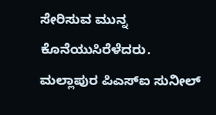ಸೇರಿಸುವ ಮುನ್ನ ಕೊನೆಯುಸಿರೆಳೆದರು.
ಮಲ್ಲಾಪುರ ಪಿಎಸ್ಐ ಸುನೀಲ್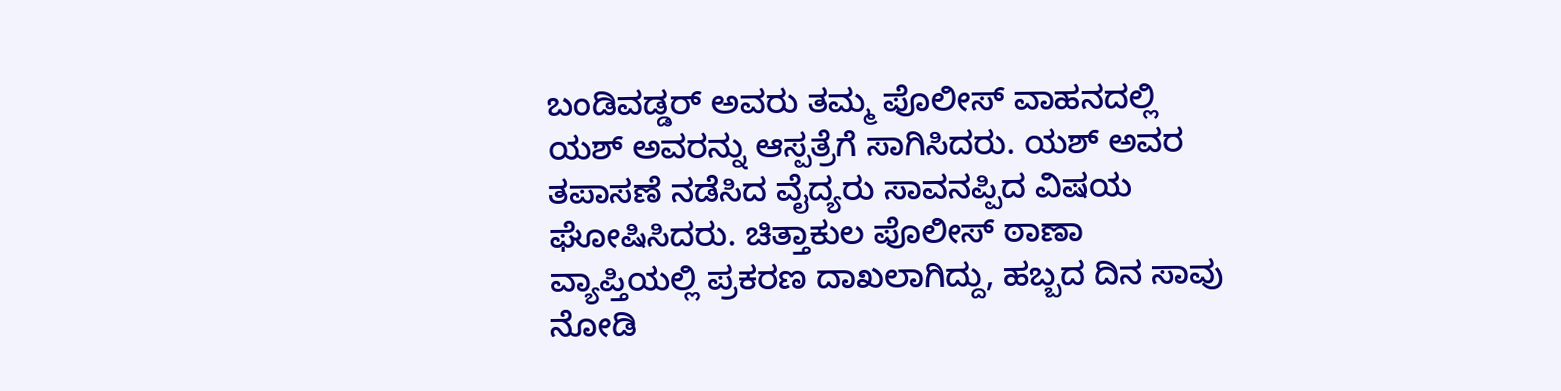ಬಂಡಿವಡ್ಡರ್ ಅವರು ತಮ್ಮ ಪೊಲೀಸ್ ವಾಹನದಲ್ಲಿ ಯಶ್ ಅವರನ್ನು ಆಸ್ಪತ್ರೆಗೆ ಸಾಗಿಸಿದರು. ಯಶ್ ಅವರ ತಪಾಸಣೆ ನಡೆಸಿದ ವೈದ್ಯರು ಸಾವನಪ್ಪಿದ ವಿಷಯ ಘೋಷಿಸಿದರು. ಚಿತ್ತಾಕುಲ ಪೊಲೀಸ್ ಠಾಣಾ ವ್ಯಾಪ್ತಿಯಲ್ಲಿ ಪ್ರಕರಣ ದಾಖಲಾಗಿದ್ದು, ಹಬ್ಬದ ದಿನ ಸಾವು ನೋಡಿ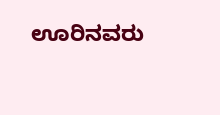ಊರಿನವರು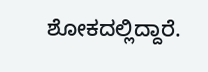ಶೋಕದಲ್ಲಿದ್ದಾರೆ.